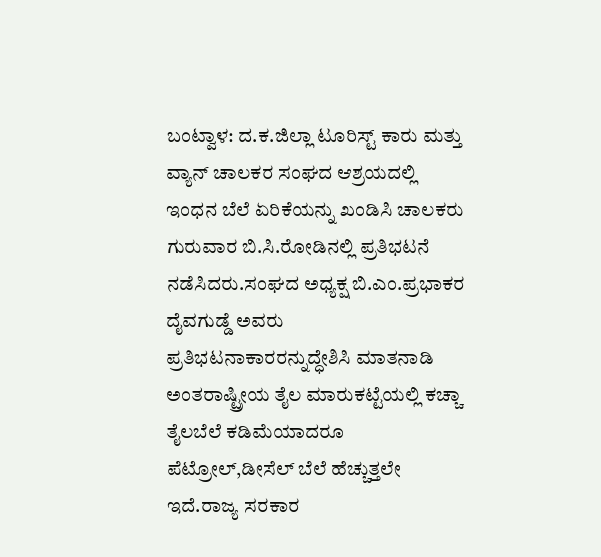ಬಂಟ್ವಾಳ: ದ.ಕ.ಜಿಲ್ಲಾ ಟೂರಿಸ್ಟ್ ಕಾರು ಮತ್ತು ವ್ಯಾನ್ ಚಾಲಕರ ಸಂಘದ ಆಶ್ರಯದಲ್ಲಿ ಇಂಧನ ಬೆಲೆ ಏರಿಕೆಯನ್ನು ಖಂಡಿಸಿ ಚಾಲಕರು ಗುರುವಾರ ಬಿ.ಸಿ.ರೋಡಿನಲ್ಲಿ ಪ್ರತಿಭಟನೆ ನಡೆಸಿದರು.ಸಂಘದ ಅಧ್ಯಕ್ಷ ಬಿ.ಎಂ.ಪ್ರಭಾಕರ ದೈವಗುಡ್ಡೆ ಅವರು ಪ್ರತಿಭಟನಾಕಾರರನ್ನುದ್ಧೇಶಿಸಿ ಮಾತನಾಡಿ ಅಂತರಾಷ್ಟ್ರೀಯ ತೈಲ ಮಾರುಕಟ್ಟೆಯಲ್ಲಿ ಕಚ್ಚಾ ತೈಲಬೆಲೆ ಕಡಿಮೆಯಾದರೂ ಪೆಟ್ರೋಲ್,ಡೀಸೆಲ್ ಬೆಲೆ ಹೆಚ್ಚುತ್ತಲೇ ಇದೆ.ರಾಜ್ಯ ಸರಕಾರ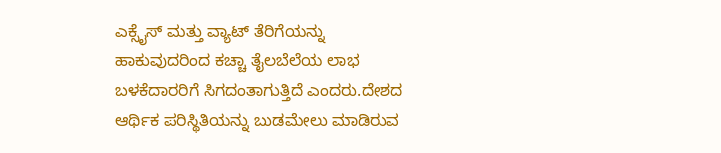ಎಕ್ಸೈಸ್ ಮತ್ತು ವ್ಯಾಟ್ ತೆರಿಗೆಯನ್ನು ಹಾಕುವುದರಿಂದ ಕಚ್ಚಾ ತೈಲಬೆಲೆಯ ಲಾಭ ಬಳಕೆದಾರರಿಗೆ ಸಿಗದಂತಾಗುತ್ತಿದೆ ಎಂದರು.ದೇಶದ ಆರ್ಥಿಕ ಪರಿಸ್ಥಿತಿಯನ್ನು ಬುಡಮೇಲು ಮಾಡಿರುವ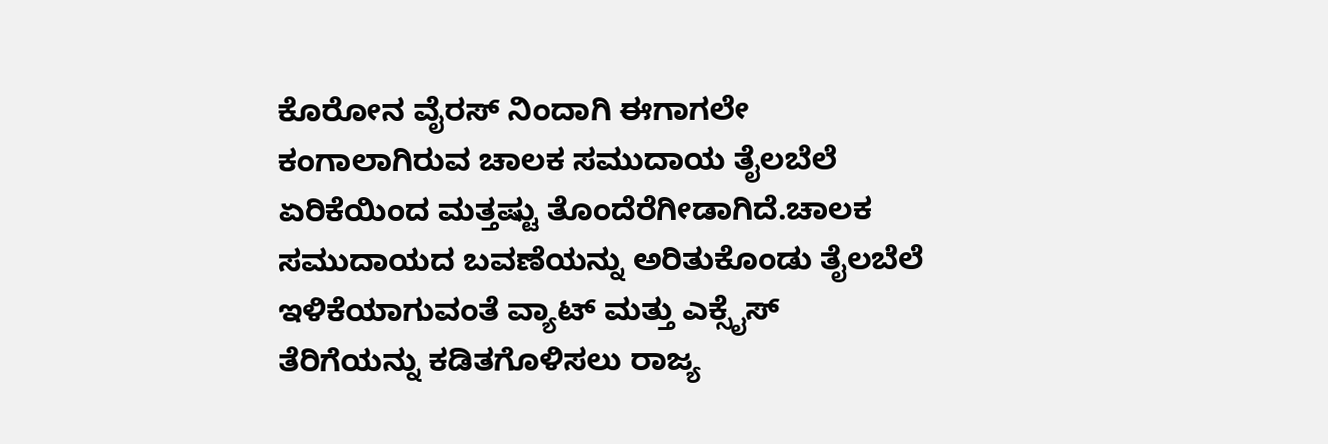ಕೊರೋನ ವೈರಸ್ ನಿಂದಾಗಿ ಈಗಾಗಲೇ ಕಂಗಾಲಾಗಿರುವ ಚಾಲಕ ಸಮುದಾಯ ತೈಲಬೆಲೆ ಏರಿಕೆಯಿಂದ ಮತ್ತಷ್ಟು ತೊಂದೆರೆಗೀಡಾಗಿದೆ.ಚಾಲಕ ಸಮುದಾಯದ ಬವಣೆಯನ್ನು ಅರಿತುಕೊಂಡು ತೈಲಬೆಲೆ ಇಳಿಕೆಯಾಗುವಂತೆ ವ್ಯಾಟ್ ಮತ್ತು ಎಕ್ಸೈಸ್ ತೆರಿಗೆಯನ್ನು ಕಡಿತಗೊಳಿಸಲು ರಾಜ್ಯ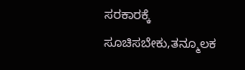ಸರಕಾರಕ್ಕೆ ಸೂಚಿಸಬೇಕು,ತನ್ಮೂಲಕ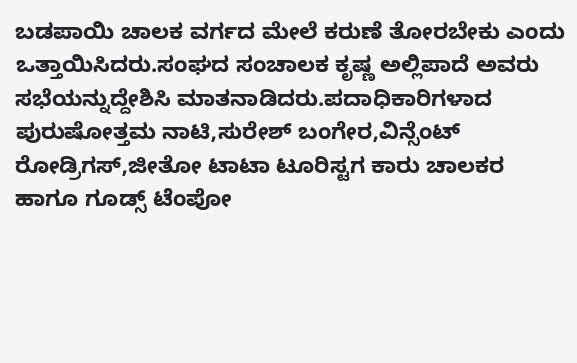ಬಡಪಾಯಿ ಚಾಲಕ ವರ್ಗದ ಮೇಲೆ ಕರುಣೆ ತೋರಬೇಕು ಎಂದು ಒತ್ತಾಯಿಸಿದರು.ಸಂಘದ ಸಂಚಾಲಕ ಕೃಷ್ಣ ಅಲ್ಲಿಪಾದೆ ಅವರು ಸಭೆಯನ್ನುದ್ದೇಶಿಸಿ ಮಾತನಾಡಿದರು.ಪದಾಧಿಕಾರಿಗಳಾದ ಪುರುಷೋತ್ತಮ ನಾಟಿ,ಸುರೇಶ್ ಬಂಗೇರ,ವಿನ್ಸೆಂಟ್ ರೋಡ್ರಿಗಸ್,ಜೀತೋ ಟಾಟಾ ಟೂರಿಸ್ಟಗ ಕಾರು ಚಾಲಕರ ಹಾಗೂ ಗೂಡ್ಸ್ ಟೆಂಪೋ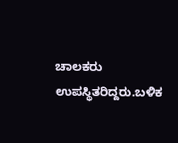ಚಾಲಕರು ಉಪಸ್ಥಿತರಿದ್ದರು.ಬಳಿಕ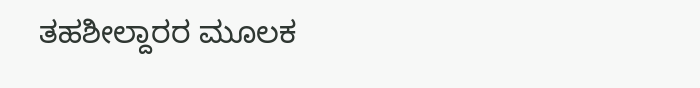ತಹಶೀಲ್ದಾರರ ಮೂಲಕ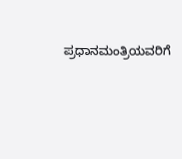ಪ್ರಧಾನಮಂತ್ರಿಯವರಿಗೆ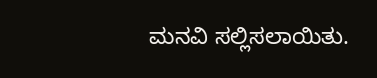ಮನವಿ ಸಲ್ಲಿಸಲಾಯಿತು.